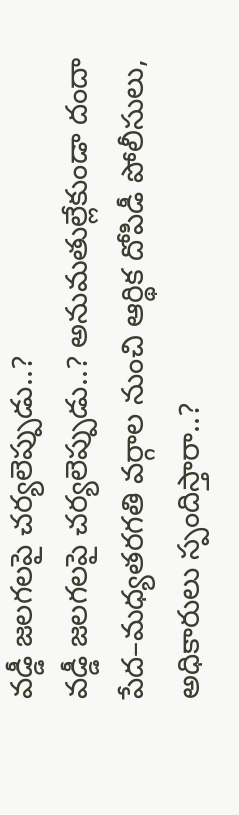వడ్డీ జలగలపై చర్యలెప్పుడు..?
వడ్డీ జలగలపై చర్యలెప్పుడు..? అనుమతుల్లేకుండా దందా పేద–మధ్యతరగతి వర్గాల నుంచి ఆర్థిక దోపిడీ పోలీసులు, అధికారులు స్పందిస్తారా..?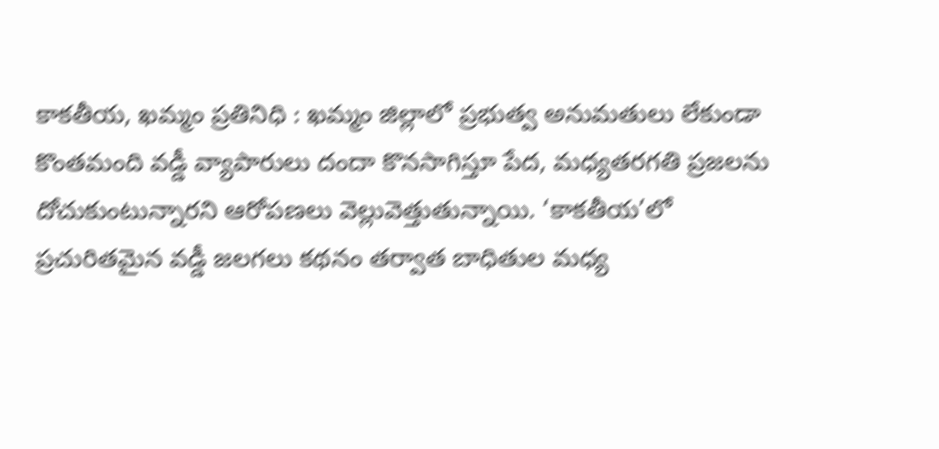కాకతీయ, ఖమ్మం ప్రతినిధి : ఖమ్మం జిల్లాలో ప్రభుత్వ అనుమతులు లేకుండా కొంతమంది వడ్డీ వ్యాపారులు దందా కొనసాగిస్తూ పేద, మధ్యతరగతి ప్రజలను దోచుకుంటున్నారని ఆరోపణలు వెల్లువెత్తుతున్నాయి. ‘కాకతీయ’లో ప్రచురితమైన వడ్డీ జలగలు కథనం తర్వాత బాధితుల మధ్య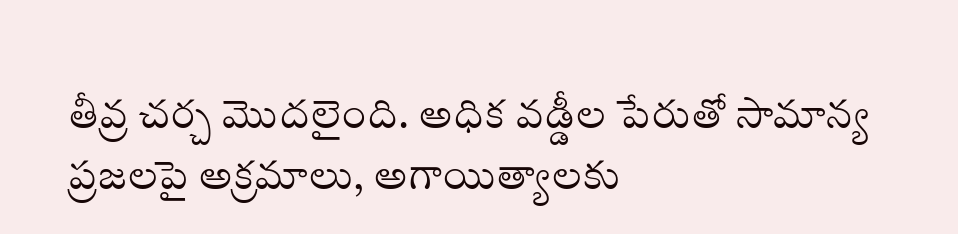తీవ్ర చర్చ మొదలైంది. అధిక వడ్డీల పేరుతో సామాన్య ప్రజలపై అక్రమాలు, అగాయిత్యాలకు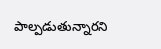పాల్పడుతున్నారని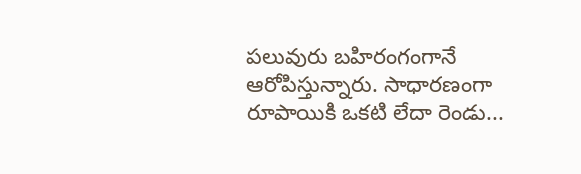పలువురు బహిరంగంగానే ఆరోపిస్తున్నారు. సాధారణంగా రూపాయికి ఒకటి లేదా రెండు...